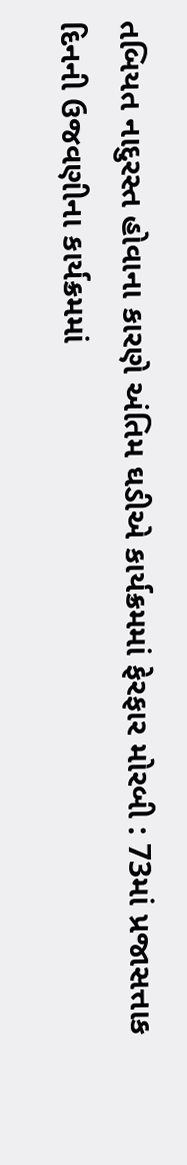તબિયત નાદુરસ્ત હોવાના કારણે અંતિમ ઘડીએ કાર્યક્રમમાં ફેરફાર મોરબી : 73માં પ્રજાસત્તાક દિનની ઉજવણીના કાર્યક્રમમાં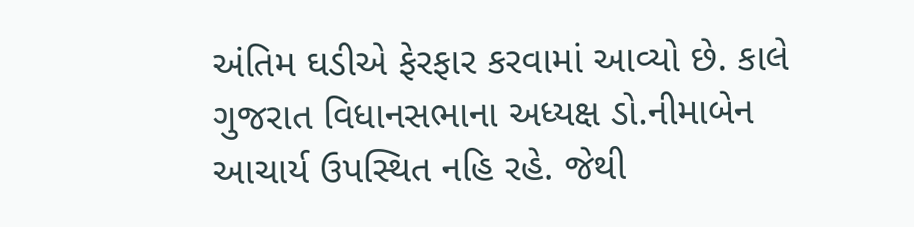અંતિમ ઘડીએ ફેરફાર કરવામાં આવ્યો છે. કાલે ગુજરાત વિધાનસભાના અધ્યક્ષ ડો.નીમાબેન આચાર્ય ઉપસ્થિત નહિ રહે. જેથી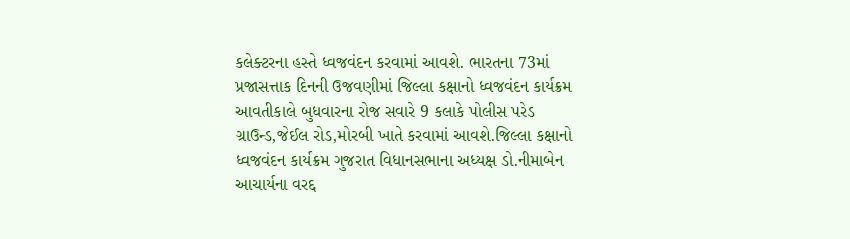કલેક્ટરના હસ્તે ધ્વજવંદન કરવામાં આવશે. ભારતના 73માં પ્રજાસત્તાક દિનની ઉજવણીમાં જિલ્લા કક્ષાનો ધ્વજવંદન કાર્યક્રમ આવતીકાલે બુધવારના રોજ સવારે 9 કલાકે પોલીસ પરેડ ગ્રાઉન્ડ,જેઈલ રોડ,મોરબી ખાતે કરવામાં આવશે.જિલ્લા કક્ષાનો ધ્વજવંદન કાર્યક્રમ ગુજરાત વિધાનસભાના અધ્યક્ષ ડો.નીમાબેન આચાર્યના વરદ્દ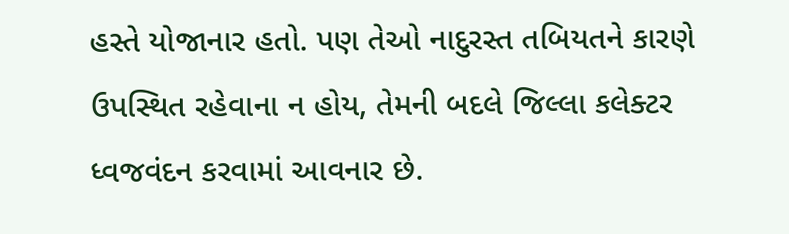હસ્તે યોજાનાર હતો. પણ તેઓ નાદુરસ્ત તબિયતને કારણે ઉપસ્થિત રહેવાના ન હોય, તેમની બદલે જિલ્લા કલેક્ટર ધ્વજવંદન કરવામાં આવનાર છે.